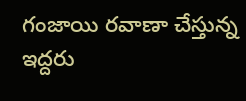గంజాయి రవాణా చేస్తున్న ఇద్దరు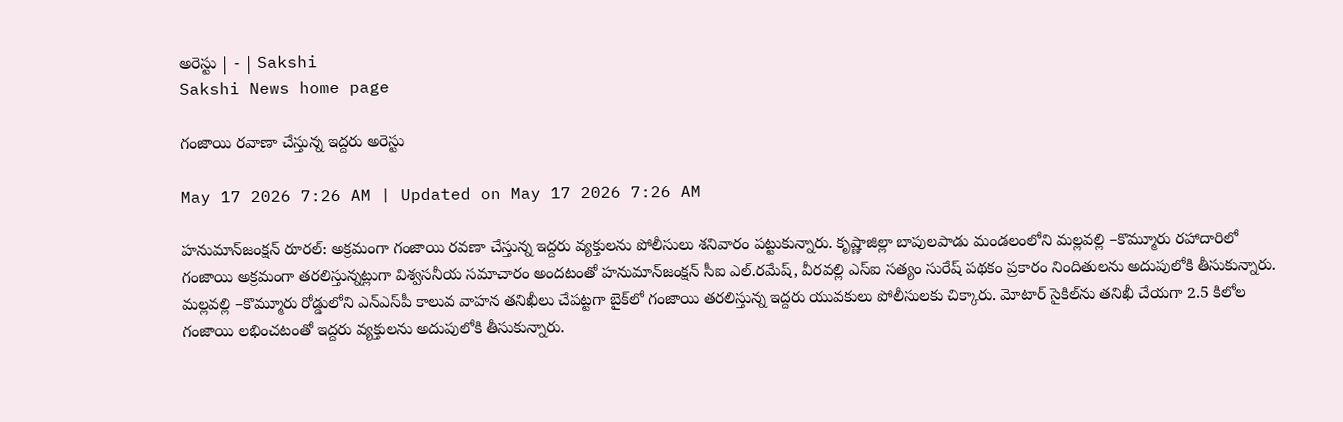అరెస్టు | - | Sakshi
Sakshi News home page

గంజాయి రవాణా చేస్తున్న ఇద్దరు అరెస్టు

May 17 2026 7:26 AM | Updated on May 17 2026 7:26 AM

హనుమాన్‌జంక్షన్‌ రూరల్‌: అక్రమంగా గంజాయి రవణా చేస్తున్న ఇద్దరు వ్యక్తులను పోలీసులు శనివారం పట్టుకున్నారు. కృష్ణాజిల్లా బాపులపాడు మండలంలోని మల్లవల్లి –కొమ్మూరు రహాదారిలో గంజాయి అక్రమంగా తరలిస్తున్నట్లుగా విశ్వసనీయ సమాచారం అందటంతో హనుమాన్‌జంక్షన్‌ సీఐ ఎల్‌.రమేష్‌, వీరవల్లి ఎస్‌ఐ సత్యం సురేష్‌ పథకం ప్రకారం నిందితులను అదుపులోకి తీసుకున్నారు. మల్లవల్లి –కొమ్మూరు రోడ్డులోని ఎన్‌ఎస్‌పీ కాలువ వాహన తనిఖీలు చేపట్టగా బైక్‌లో గంజాయి తరలిస్తున్న ఇద్దరు యువకులు పోలీసులకు చిక్కారు. మోటార్‌ సైకిల్‌ను తనిఖీ చేయగా 2.5 కిలోల గంజాయి లభించటంతో ఇద్దరు వ్యక్తులను అదుపులోకి తీసుకున్నారు.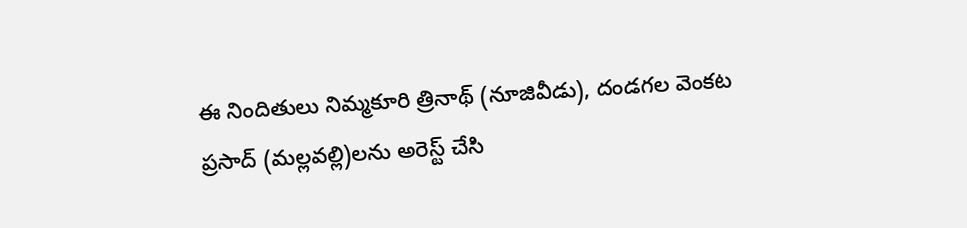ఈ నిందితులు నిమ్మకూరి త్రినాథ్‌ (నూజివీడు), దండగల వెంకట ప్రసాద్‌ (మల్లవల్లి)లను అరెస్ట్‌ చేసి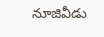నూజివీడు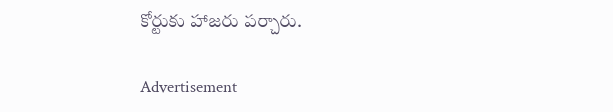కోర్టుకు హాజరు పర్చారు.

Advertisement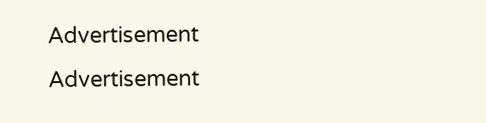Advertisement
Advertisement